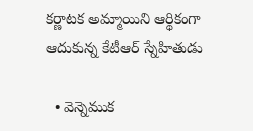కర్ణాటక అమ్మాయిని ఆర్థికంగా ఆదుకున్న కేటీఆర్ స్నేహితుడు

  • వెన్నెముక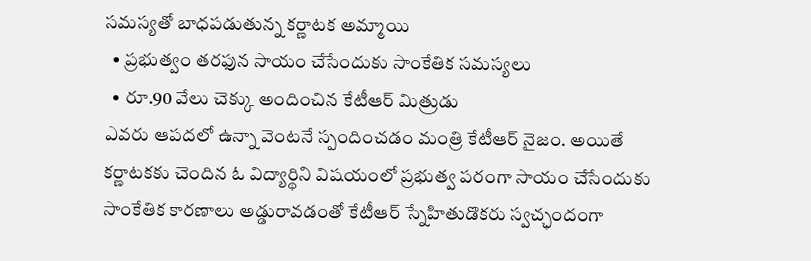సమస్యతో బాధపడుతున్న కర్ణాటక అమ్మాయి
  • ప్రభుత్వం తరఫున సాయం చేసేందుకు సాంకేతిక సమస్యలు
  • రూ.90 వేలు చెక్కు అందించిన కేటీఆర్ మిత్రుడు
ఎవరు ఆపదలో ఉన్నా వెంటనే స్పందించడం మంత్రి కేటీఆర్ నైజం. అయితే కర్ణాటకకు చెందిన ఓ విద్యార్థిని విషయంలో ప్రభుత్వ పరంగా సాయం చేసేందుకు సాంకేతిక కారణాలు అడ్డురావడంతో కేటీఆర్ స్నేహితుడొకరు స్వచ్ఛందంగా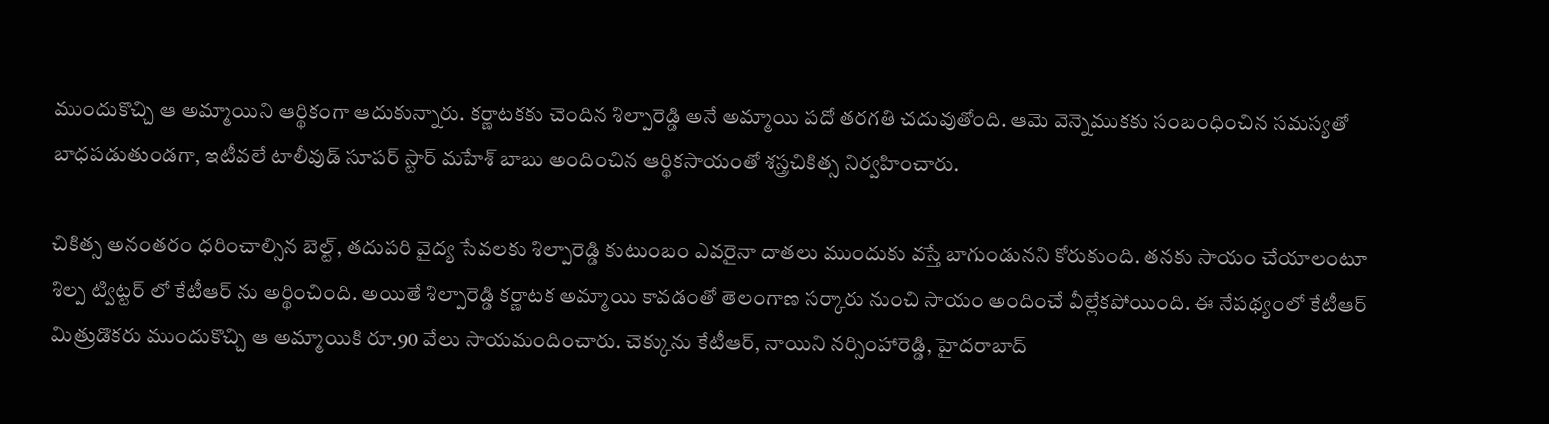ముందుకొచ్చి ఆ అమ్మాయిని ఆర్థికంగా ఆదుకున్నారు. కర్ణాటకకు చెందిన శిల్పారెడ్డి అనే అమ్మాయి పదో తరగతి చదువుతోంది. ఆమె వెన్నెముకకు సంబంధించిన సమస్యతో బాధపడుతుండగా, ఇటీవలే టాలీవుడ్ సూపర్ స్టార్ మహేశ్ బాబు అందించిన ఆర్థికసాయంతో శస్త్రచికిత్స నిర్వహించారు.

చికిత్స అనంతరం ధరించాల్సిన బెల్ట్, తదుపరి వైద్య సేవలకు శిల్పారెడ్డి కుటుంబం ఎవరైనా దాతలు ముందుకు వస్తే బాగుండునని కోరుకుంది. తనకు సాయం చేయాలంటూ శిల్ప ట్విట్టర్ లో కేటీఆర్ ను అర్థించింది. అయితే శిల్పారెడ్డి కర్ణాటక అమ్మాయి కావడంతో తెలంగాణ సర్కారు నుంచి సాయం అందించే వీల్లేకపోయింది. ఈ నేపథ్యంలో కేటీఆర్ మిత్రుడొకరు ముందుకొచ్చి ఆ అమ్మాయికి రూ.90 వేలు సాయమందించారు. చెక్కును కేటీఆర్, నాయిని నర్సింహారెడ్డి, హైదరాబాద్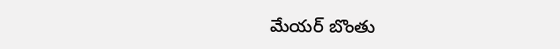మేయర్ బొంతు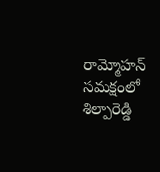రామ్మోహన్ సమక్షంలో శిల్పారెడ్డి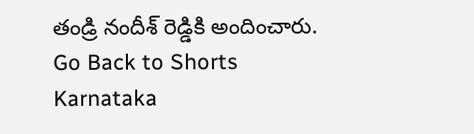తండ్రి నందీశ్ రెడ్డికి అందించారు.
Go Back to Shorts
Karnataka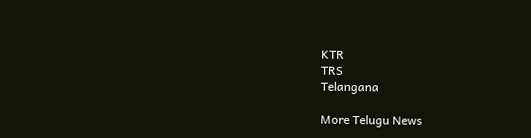KTR
TRS
Telangana

More Telugu News